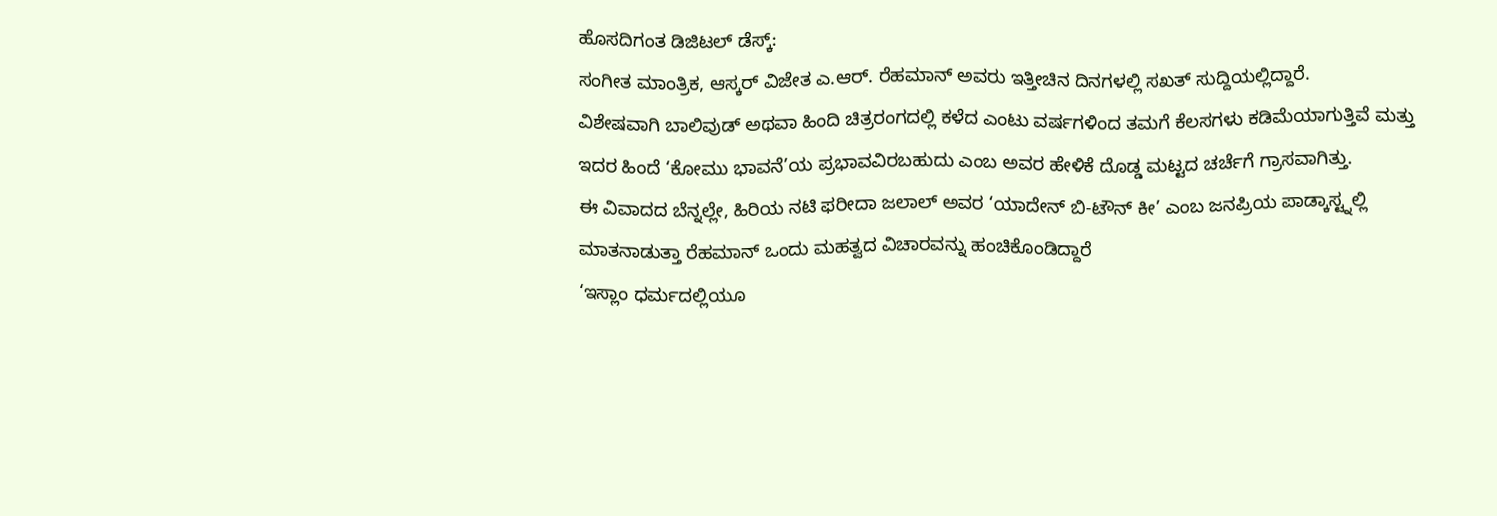ಹೊಸದಿಗಂತ ಡಿಜಿಟಲ್ ಡೆಸ್ಕ್:
ಸಂಗೀತ ಮಾಂತ್ರಿಕ, ಆಸ್ಕರ್ ವಿಜೇತ ಎ.ಆರ್. ರೆಹಮಾನ್ ಅವರು ಇತ್ತೀಚಿನ ದಿನಗಳಲ್ಲಿ ಸಖತ್ ಸುದ್ದಿಯಲ್ಲಿದ್ದಾರೆ.
ವಿಶೇಷವಾಗಿ ಬಾಲಿವುಡ್ ಅಥವಾ ಹಿಂದಿ ಚಿತ್ರರಂಗದಲ್ಲಿ ಕಳೆದ ಎಂಟು ವರ್ಷಗಳಿಂದ ತಮಗೆ ಕೆಲಸಗಳು ಕಡಿಮೆಯಾಗುತ್ತಿವೆ ಮತ್ತು ಇದರ ಹಿಂದೆ ‘ಕೋಮು ಭಾವನೆ’ಯ ಪ್ರಭಾವವಿರಬಹುದು ಎಂಬ ಅವರ ಹೇಳಿಕೆ ದೊಡ್ಡ ಮಟ್ಟದ ಚರ್ಚೆಗೆ ಗ್ರಾಸವಾಗಿತ್ತು.
ಈ ವಿವಾದದ ಬೆನ್ನಲ್ಲೇ, ಹಿರಿಯ ನಟಿ ಫರೀದಾ ಜಲಾಲ್ ಅವರ ‘ಯಾದೇನ್ ಬಿ-ಟೌನ್ ಕೀ’ ಎಂಬ ಜನಪ್ರಿಯ ಪಾಡ್ಕಾಸ್ಟ್ನಲ್ಲಿ ಮಾತನಾಡುತ್ತಾ ರೆಹಮಾನ್ ಒಂದು ಮಹತ್ವದ ವಿಚಾರವನ್ನು ಹಂಚಿಕೊಂಡಿದ್ದಾರೆ
‘ಇಸ್ಲಾಂ ಧರ್ಮದಲ್ಲಿಯೂ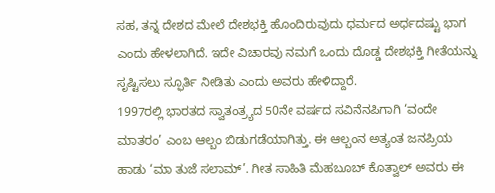ಸಹ, ತನ್ನ ದೇಶದ ಮೇಲೆ ದೇಶಭಕ್ತಿ ಹೊಂದಿರುವುದು ಧರ್ಮದ ಅರ್ಧದಷ್ಟು ಭಾಗ ಎಂದು ಹೇಳಲಾಗಿದೆ. ಇದೇ ವಿಚಾರವು ನಮಗೆ ಒಂದು ದೊಡ್ಡ ದೇಶಭಕ್ತಿ ಗೀತೆಯನ್ನು ಸೃಷ್ಟಿಸಲು ಸ್ಫೂರ್ತಿ ನೀಡಿತು ಎಂದು ಅವರು ಹೇಳಿದ್ದಾರೆ.
1997ರಲ್ಲಿ ಭಾರತದ ಸ್ವಾತಂತ್ರ್ಯದ 50ನೇ ವರ್ಷದ ಸವಿನೆನಪಿಗಾಗಿ ‘ವಂದೇ ಮಾತರಂ’ ಎಂಬ ಆಲ್ಬಂ ಬಿಡುಗಡೆಯಾಗಿತ್ತು. ಈ ಆಲ್ಬಂನ ಅತ್ಯಂತ ಜನಪ್ರಿಯ ಹಾಡು ‘ಮಾ ತುಜೆ ಸಲಾಮ್’. ಗೀತ ಸಾಹಿತಿ ಮೆಹಬೂಬ್ ಕೊತ್ವಾಲ್ ಅವರು ಈ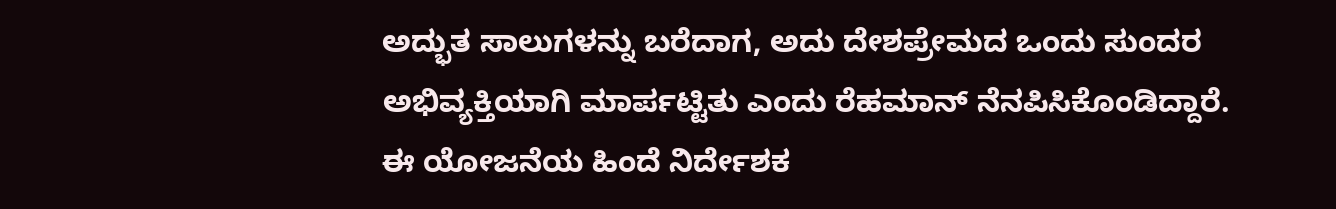ಅದ್ಭುತ ಸಾಲುಗಳನ್ನು ಬರೆದಾಗ, ಅದು ದೇಶಪ್ರೇಮದ ಒಂದು ಸುಂದರ ಅಭಿವ್ಯಕ್ತಿಯಾಗಿ ಮಾರ್ಪಟ್ಟಿತು ಎಂದು ರೆಹಮಾನ್ ನೆನಪಿಸಿಕೊಂಡಿದ್ದಾರೆ.
ಈ ಯೋಜನೆಯ ಹಿಂದೆ ನಿರ್ದೇಶಕ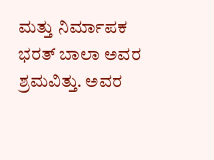ಮತ್ತು ನಿರ್ಮಾಪಕ ಭರತ್ ಬಾಲಾ ಅವರ ಶ್ರಮವಿತ್ತು. ಅವರ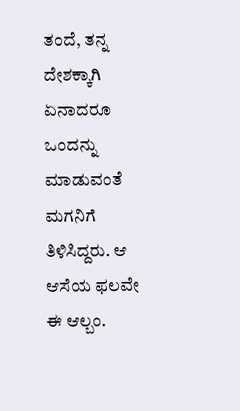ತಂದೆ, ತನ್ನ ದೇಶಕ್ಕಾಗಿ ಏನಾದರೂ ಒಂದನ್ನು ಮಾಡುವಂತೆ ಮಗನಿಗೆ ತಿಳಿಸಿದ್ದರು. ಆ ಆಸೆಯ ಫಲವೇ ಈ ಆಲ್ಬಂ.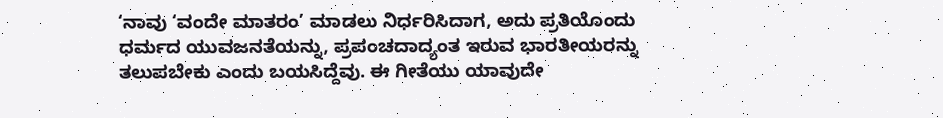‘ನಾವು ‘ವಂದೇ ಮಾತರಂ’ ಮಾಡಲು ನಿರ್ಧರಿಸಿದಾಗ, ಅದು ಪ್ರತಿಯೊಂದು ಧರ್ಮದ ಯುವಜನತೆಯನ್ನು, ಪ್ರಪಂಚದಾದ್ಯಂತ ಇರುವ ಭಾರತೀಯರನ್ನು ತಲುಪಬೇಕು ಎಂದು ಬಯಸಿದ್ದೆವು. ಈ ಗೀತೆಯು ಯಾವುದೇ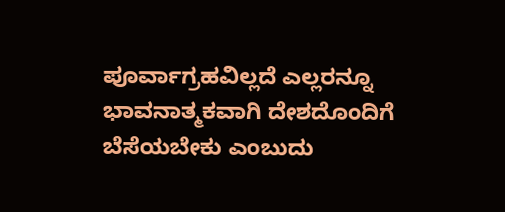ಪೂರ್ವಾಗ್ರಹವಿಲ್ಲದೆ ಎಲ್ಲರನ್ನೂ ಭಾವನಾತ್ಮಕವಾಗಿ ದೇಶದೊಂದಿಗೆ ಬೆಸೆಯಬೇಕು ಎಂಬುದು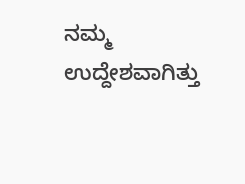ನಮ್ಮ ಉದ್ದೇಶವಾಗಿತ್ತು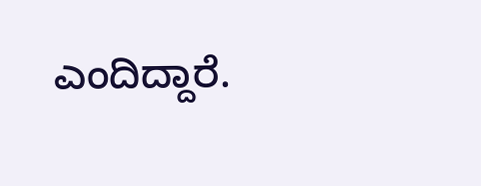ಎಂದಿದ್ದಾರೆ.